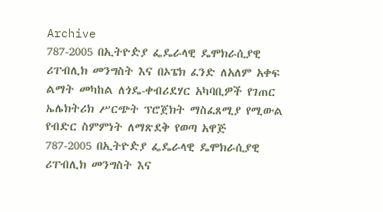Archive
787-2005 በኢትዮዽያ ፌዴራላዊ ዴሞክራሲያዊ ሪፐብሊክ መንግስት እና በኦፔክ ፈንድ ለአለም አቀፍ ልማት መካከል ለጎዴ-ቀብሪደሃር አካባቢዎች የገጠር ኤሌክትሪክ ሥርጭት ፕሮጀክት ማስፈጸሚያ የሚውል የብድር ስምምነት ለማጽደቅ የወጣ አዋጅ
787-2005 በኢትዮዽያ ፌዴራላዊ ዴሞክራሲያዊ ሪፐብሊክ መንግስት እና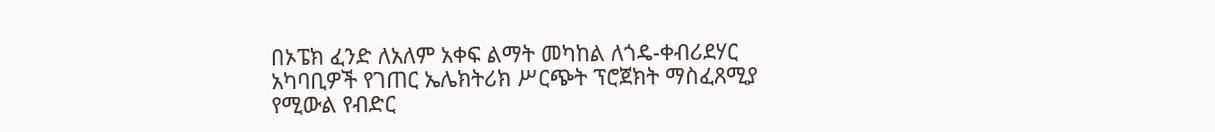በኦፔክ ፈንድ ለአለም አቀፍ ልማት መካከል ለጎዴ-ቀብሪደሃር አካባቢዎች የገጠር ኤሌክትሪክ ሥርጭት ፕሮጀክት ማስፈጸሚያ የሚውል የብድር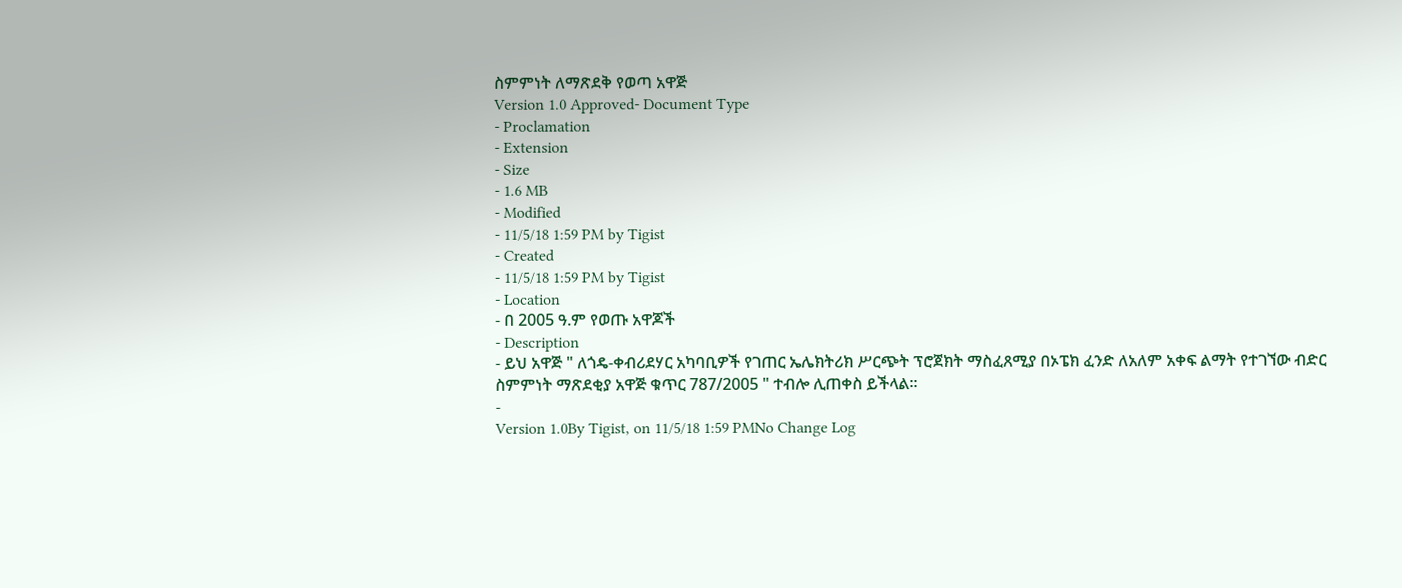ስምምነት ለማጽደቅ የወጣ አዋጅ
Version 1.0 Approved- Document Type
- Proclamation
- Extension
- Size
- 1.6 MB
- Modified
- 11/5/18 1:59 PM by Tigist
- Created
- 11/5/18 1:59 PM by Tigist
- Location
- በ 2005 ዓ.ም የወጡ አዋጆች
- Description
- ይህ አዋጅ " ለጎዴ-ቀብሪደሃር አካባቢዎች የገጠር ኤሌክትሪክ ሥርጭት ፕሮጀክት ማስፈጸሚያ በኦፔክ ፈንድ ለአለም አቀፍ ልማት የተገኘው ብድር ስምምነት ማጽደቂያ አዋጅ ቁጥር 787/2005 " ተብሎ ሊጠቀስ ይችላል፡፡
-
Version 1.0By Tigist, on 11/5/18 1:59 PMNo Change Log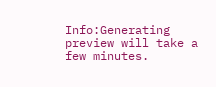Info:Generating preview will take a few minutes.